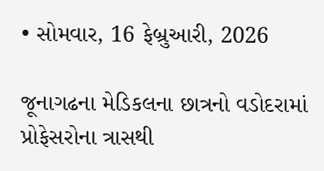• સોમવાર, 16 ફેબ્રુઆરી, 2026

જૂનાગઢના મેડિકલના છાત્રનો વડોદરામાં પ્રોફેસરોના ત્રાસથી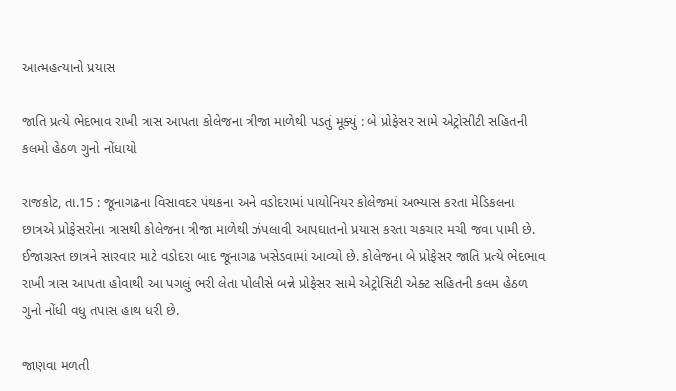આત્મહત્યાનો પ્રયાસ

જાતિ પ્રત્યે ભેદભાવ રાખી ત્રાસ આપતા કોલેજના ત્રીજા માળેથી પડતું મૂક્યું : બે પ્રોફેસર સામે એટ્રોસીટી સહિતની કલમો હેઠળ ગુનો નોંધાયો

રાજકોટ, તા.15 : જૂનાગઢના વિસાવદર પંથકના અને વડોદરામાં પાયોનિયર કોલેજમાં અભ્યાસ કરતા મેડિકલના છાત્રએ પ્રોફેસરોના ત્રાસથી કોલેજના ત્રીજા માળેથી ઝંપલાવી આપઘાતનો પ્રયાસ કરતા ચકચાર મચી જવા પામી છે. ઈજાગ્રસ્ત છાત્રને સારવાર માટે વડોદરા બાદ જૂનાગઢ ખસેડવામાં આવ્યો છે. કોલેજના બે પ્રોફેસર જાતિ પ્રત્યે ભેદભાવ રાખી ત્રાસ આપતા હોવાથી આ પગલું ભરી લેતા પોલીસે બન્ને પ્રોફેસર સામે એટ્રોસિટી એક્ટ સહિતની કલમ હેઠળ ગુનો નોંધી વધુ તપાસ હાથ ધરી છે.

જાણવા મળતી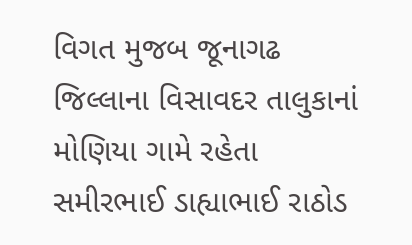વિગત મુજબ જૂનાગઢ જિલ્લાના વિસાવદર તાલુકાનાં મોણિયા ગામે રહેતા સમીરભાઈ ડાહ્યાભાઈ રાઠોડ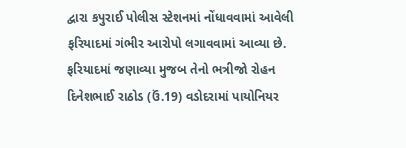દ્વારા કપુરાઈ પોલીસ સ્ટેશનમાં નોંધાવવામાં આવેલી ફરિયાદમાં ગંભીર આરોપો લગાવવામાં આવ્યા છે. ફરિયાદમાં જણાવ્યા મુજબ તેનો ભત્રીજો રોહન દિનેશભાઈ રાઠોડ (ઉં.19) વડોદરામાં પાયોનિયર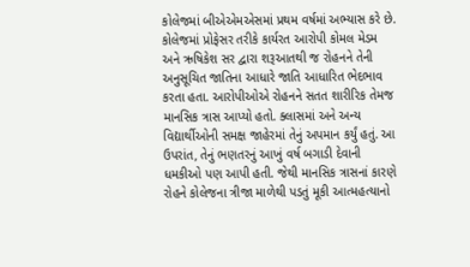કોલેજમાં બીએએમએસમાં પ્રથમ વર્ષમાં અભ્યાસ કરે છે. કોલેજમાં પ્રોફેસર તરીકે કાર્યરત આરોપી કોમલ મેડમ અને ઋષિકેશ સર દ્વારા શરૂઆતથી જ રોહનને તેની અનુસૂચિત જાતિના આધારે જાતિ આધારિત ભેદભાવ કરતા હતા. આરોપીઓએ રોહનને સતત શારીરિક તેમજ માનસિક ત્રાસ આપ્યો હતો. ક્લાસમાં અને અન્ય વિદ્યાર્થીઓની સમક્ષ જાહેરમાં તેનું અપમાન કર્યું હતું. આ ઉપરાંત, તેનું ભણતરનું આખું વર્ષ બગાડી દેવાની ધમકીઓ પણ આપી હતી. જેથી માનસિક ત્રાસનાં કારણે રોહને કોલેજના ત્રીજા માળેથી પડતું મૂકી આત્મહત્યાનો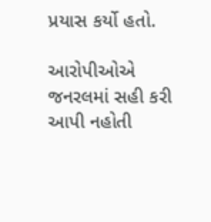પ્રયાસ કર્યો હતો.

આરોપીઓએ જનરલમાં સહી કરી આપી નહોતી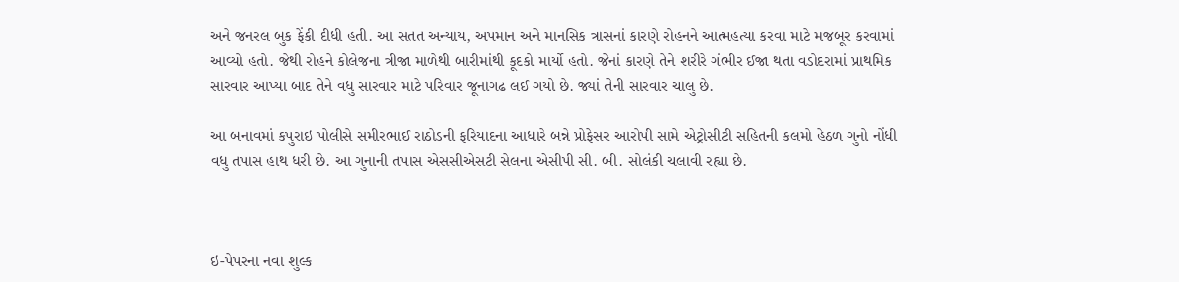અને જનરલ બુક ફેંકી દીધી હતી. આ સતત અન્યાય, અપમાન અને માનસિક ત્રાસનાં કારણે રોહનને આત્મહત્યા કરવા માટે મજબૂર કરવામાં આવ્યો હતો. જેથી રોહને કોલેજના ત્રીજા માળેથી બારીમાંથી કૂદકો માર્યો હતો. જેનાં કારણે તેને શરીરે ગંભીર ઈજા થતા વડોદરામાં પ્રાથમિક સારવાર આપ્યા બાદ તેને વધુ સારવાર માટે પરિવાર જૂનાગઢ લઈ ગયો છે. જ્યાં તેની સારવાર ચાલુ છે.

આ બનાવમાં કપુરાઇ પોલીસે સમીરભાઈ રાઠોડની ફરિયાદના આધારે બન્ને પ્રોફેસર આરોપી સામે એટ્રોસીટી સહિતની કલમો હેઠળ ગુનો નોંધી વધુ તપાસ હાથ ધરી છે. આ ગુનાની તપાસ એસસીએસટી સેલના એસીપી સી. બી. સોલંકી ચલાવી રહ્યા છે.



ઇ-પેપરના નવા શુલ્ક